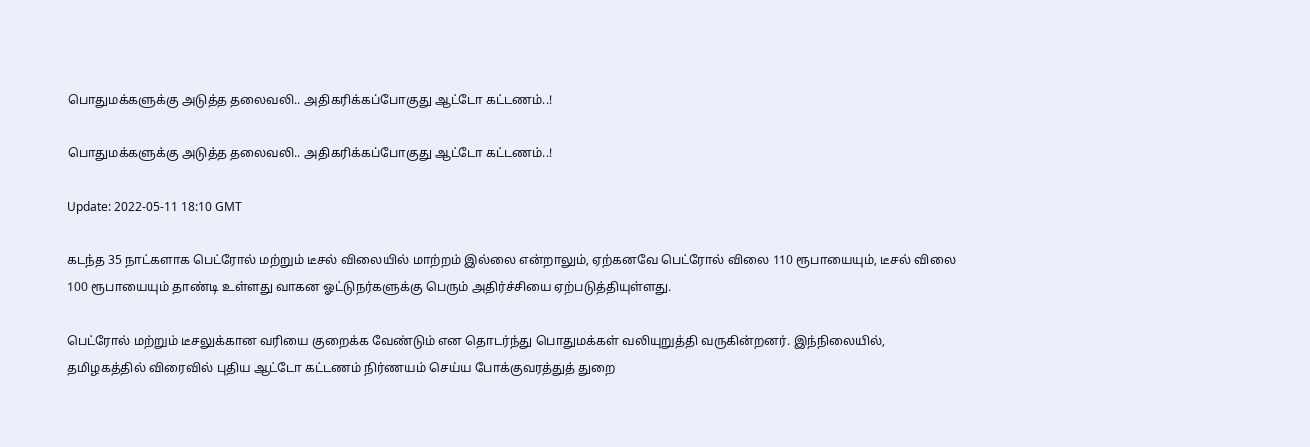பொதுமக்களுக்கு அடுத்த தலைவலி.. அதிகரிக்கப்போகுது ஆட்டோ கட்டணம்..!

பொதுமக்களுக்கு அடுத்த தலைவலி.. அதிகரிக்கப்போகுது ஆட்டோ கட்டணம்..!

Update: 2022-05-11 18:10 GMT

கடந்த 35 நாட்களாக பெட்ரோல் மற்றும் டீசல் விலையில் மாற்றம் இல்லை என்றாலும், ஏற்கனவே பெட்ரோல் விலை 110 ரூபாயையும், டீசல் விலை 100 ரூபாயையும் தாண்டி உள்ளது வாகன ஓட்டுநர்களுக்கு பெரும் அதிர்ச்சியை ஏற்படுத்தியுள்ளது.

பெட்ரோல் மற்றும் டீசலுக்கான வரியை குறைக்க வேண்டும் என தொடர்ந்து பொதுமக்கள் வலியுறுத்தி வருகின்றனர். இந்நிலையில், தமிழகத்தில் விரைவில் புதிய ஆட்டோ கட்டணம் நிர்ணயம் செய்ய போக்குவரத்துத் துறை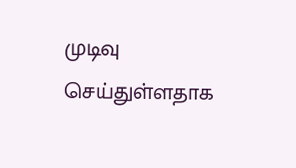முடிவு செய்துள்ளதாக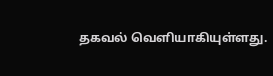தகவல் வெளியாகியுள்ளது.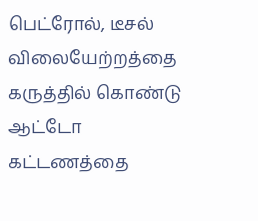பெட்ரோல், டீசல் விலையேற்றத்தை கருத்தில் கொண்டு ஆட்டோ கட்டணத்தை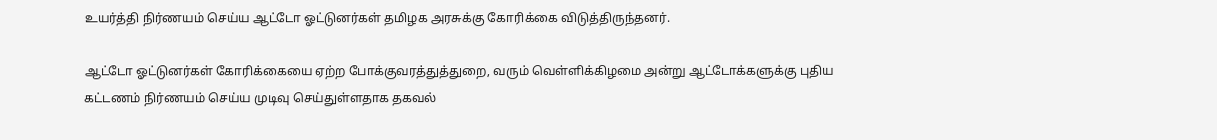உயர்த்தி நிர்ணயம் செய்ய ஆட்டோ ஓட்டுனர்கள் தமிழக அரசுக்கு கோரிக்கை விடுத்திருந்தனர்.

ஆட்டோ ஓட்டுனர்கள் கோரிக்கையை ஏற்ற போக்குவரத்துத்துறை, வரும் வெள்ளிக்கிழமை அன்று ஆட்டோக்களுக்கு புதிய கட்டணம் நிர்ணயம் செய்ய முடிவு செய்துள்ளதாக தகவல்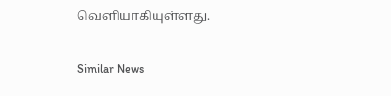வெளியாகியுள்ளது.

Similar News